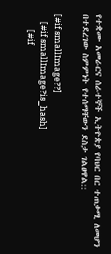የተቋሙ አመራርና ሰራተኞች ኢትዮጵያ የባህር በር ተጠቃሚ ለመሆን በተደረገው ስምምነት የተሰማቸውን ደስታ ገልፀዋል::

[#if smallImage??]
    [#if smallImage?is_hash]
        [#if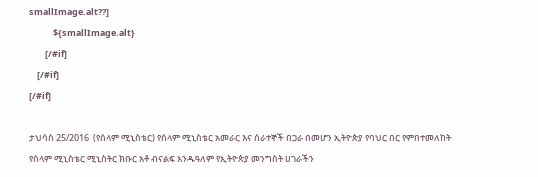smallImage.alt??]
            ${smallImage.alt}
        [/#if]
    [/#if]
[/#if]

ታህሳስ 25/2016  (የሰላም ሚኒስቴር) የሰላም ሚኒስቴር አመራር እና ሰራተኞች በጋራ በመሆን ኢትዮጵያ የባህር በር የምበተመለከት የሰላም ሚኒስቴር ሚኒስትር ክቡር አቶ ብናልፍ አንዱዓለም የኢትዮጵያ መንግስት ሀገራችን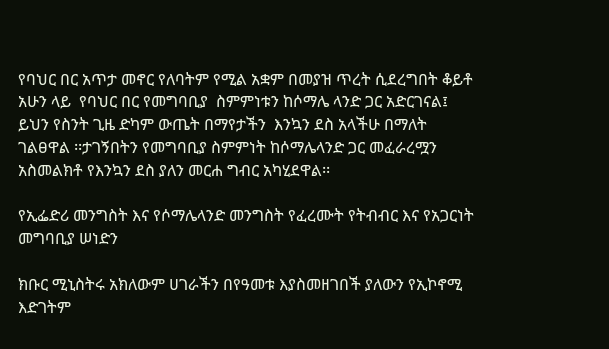የባህር በር አጥታ መኖር የለባትም የሚል አቋም በመያዝ ጥረት ሲደረግበት ቆይቶ አሁን ላይ  የባህር በር የመግባቢያ  ስምምነቱን ከሶማሌ ላንድ ጋር አድርገናል፤ ይህን የስንት ጊዜ ድካም ውጤት በማየታችን  እንኳን ደስ አላችሁ በማለት  ገልፀዋል ፡፡ታገኝበትን የመግባቢያ ስምምነት ከሶማሌላንድ ጋር መፈራረሟን አስመልክቶ የእንኳን ደስ ያለን መርሐ ግብር አካሂደዋል፡፡

የኢፌድሪ መንግስት እና የሶማሌላንድ መንግስት የፈረሙት የትብብር እና የአጋርነት መግባቢያ ሠነድን

ክቡር ሚኒስትሩ አክለውም ሀገራችን በየዓመቱ እያስመዘገበች ያለውን የኢኮኖሚ እድገትም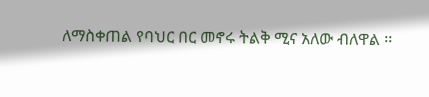ለማስቀጠል የባህር በር መኖሩ ትልቅ ሚና አለው ብለዋል ፡፡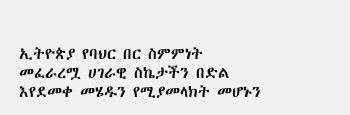ኢትዮጵያ የባህር በር ስምምነት መፈራረሟ ሀገራዊ ስኬታችን በድል እየደመቀ መሄዱን የሚያመላክት መሆኑን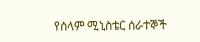የሰላም ሚኒስቴር ሰራተኞች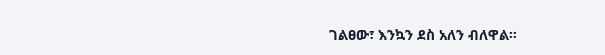ገልፀው፣ እንኳን ደስ አለን ብለዋል።